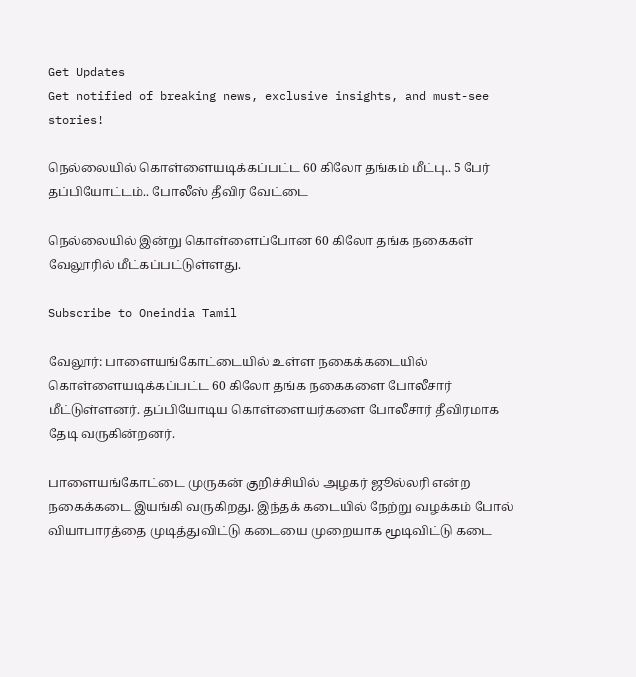Get Updates
Get notified of breaking news, exclusive insights, and must-see stories!

நெல்லையில் கொள்ளையடிக்கப்பட்ட 60 கிலோ தங்கம் மீட்பு.. 5 பேர் தப்பியோட்டம்.. போலீஸ் தீவிர வேட்டை

நெல்லையில் இன்று கொள்ளைப்போன 60 கிலோ தங்க நகைகள் வேலூரில் மீட்கப்பட்டுள்ளது.

Subscribe to Oneindia Tamil

வேலூர்: பாளையங்கோட்டையில் உள்ள நகைக்கடையில் கொள்ளையடிக்கப்பட்ட 60 கிலோ தங்க நகைகளை போலீசார் மீட்டுள்ளனர். தப்பியோடிய கொள்ளையர்களை போலீசார் தீவிரமாக தேடி வருகின்றனர்.

பாளையங்கோட்டை முருகன் குறிச்சியில் அழகர் ஜூல்லரி என்ற நகைக்கடை இயங்கி வருகிறது. இந்தக் கடையில் நேற்று வழக்கம் போல் வியாபாரத்தை முடித்துவிட்டு கடையை முறையாக மூடிவிட்டு கடை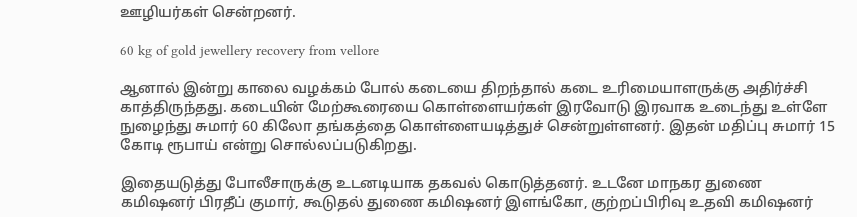ஊழியர்கள் சென்றனர்.

60 kg of gold jewellery recovery from vellore

ஆனால் இன்று காலை வழக்கம் போல் கடையை திறந்தால் கடை உரிமையாளருக்கு அதிர்ச்சி காத்திருந்தது. கடையின் மேற்கூரையை கொள்ளையர்கள் இரவோடு இரவாக உடைந்து உள்ளே நுழைந்து சுமார் 60 கிலோ தங்கத்தை கொள்ளையடித்துச் சென்றுள்ளனர். இதன் மதிப்பு சுமார் 15 கோடி ரூபாய் என்று சொல்லப்படுகிறது.

இதையடுத்து போலீசாருக்கு உடனடியாக தகவல் கொடுத்தனர். உடனே மாநகர துணை கமி‌ஷனர் பிரதீப் குமார், கூடுதல் துணை கமி‌ஷனர் இளங்கோ, குற்றப்பிரிவு உதவி கமி‌ஷனர்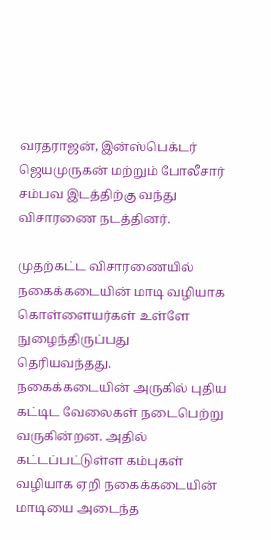வரதராஜன், இன்ஸ்பெக்டர் ஜெயமுருகன் மற்றும் போலீசார் சம்பவ இடத்திற்கு வந்து விசாரணை நடத்தினர்.

முதற்கட்ட விசாரணையில் நகைக்கடையின் மாடி வழியாக கொள்ளையர்கள் உள்ளே நுழைந்திருப்பது தெரியவந்தது. நகைக்கடையின் அருகில் புதிய கட்டிட வேலைகள் நடைபெற்று வருகின்றன. அதில் கட்டப்பட்டுள்ள கம்புகள் வழியாக ஏறி நகைக்கடையின் மாடியை அடைந்த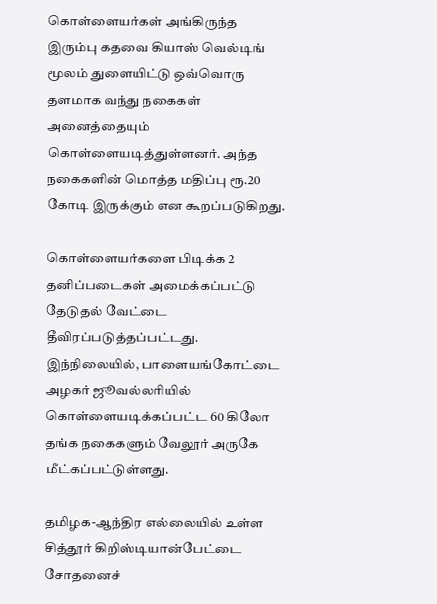கொள்ளையர்கள் அங்கிருந்த இரும்பு கதவை கியாஸ் வெல்டிங் மூலம் துளையிட்டு ஒவ்வொரு தளமாக வந்து நகைகள் அனைத்தையும் கொள்ளையடித்துள்ளனர். அந்த நகைகளின் மொத்த மதிப்பு ரூ.20 கோடி இருக்கும் என கூறப்படுகிறது.

கொள்ளையர்களை பிடிக்க 2 தனிப்படைகள் அமைக்கப்பட்டு தேடுதல் வேட்டை தீவிரப்படுத்தப்பட்டது. இந்நிலையில், பாளையங்கோட்டை அழகர் ஜூவல்லரியில் கொள்ளையடிக்கப்பட்ட 60 கிலோ தங்க நகைகளும் வேலூர் அருகே மீட்கப்பட்டுள்ளது.

தமிழக-ஆந்திர எல்லையில் உள்ள சித்தூர் கிறிஸ்டியான்பேட்டை சோதனைச்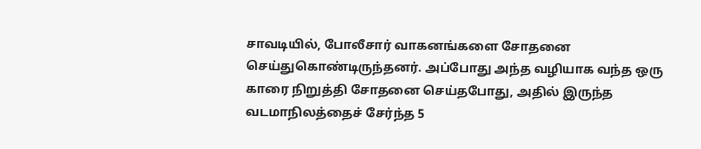சாவடியில், போலீசார் வாகனங்களை சோதனை செய்துகொண்டிருந்தனர். அப்போது அந்த வழியாக வந்த ஒரு காரை நிறுத்தி சோதனை செய்தபோது, அதில் இருந்த வடமாநிலத்தைச் சேர்ந்த 5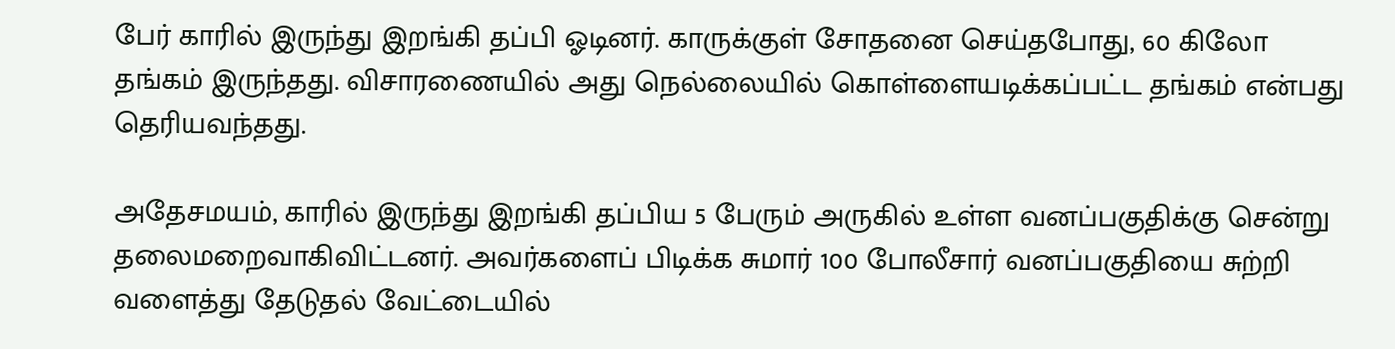பேர் காரில் இருந்து இறங்கி தப்பி ஓடினர். காருக்குள் சோதனை செய்தபோது, 60 கிலோ தங்கம் இருந்தது. விசாரணையில் அது நெல்லையில் கொள்ளையடிக்கப்பட்ட தங்கம் என்பது தெரியவந்தது.

அதேசமயம், காரில் இருந்து இறங்கி தப்பிய 5 பேரும் அருகில் உள்ள வனப்பகுதிக்கு சென்று தலைமறைவாகிவிட்டனர். அவர்களைப் பிடிக்க சுமார் 100 போலீசார் வனப்பகுதியை சுற்றி வளைத்து தேடுதல் வேட்டையில்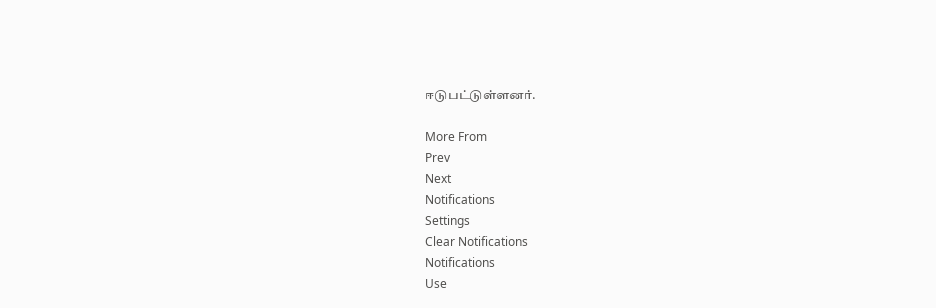ஈடுபட்டுள்ளனர்.

More From
Prev
Next
Notifications
Settings
Clear Notifications
Notifications
Use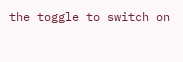the toggle to switch on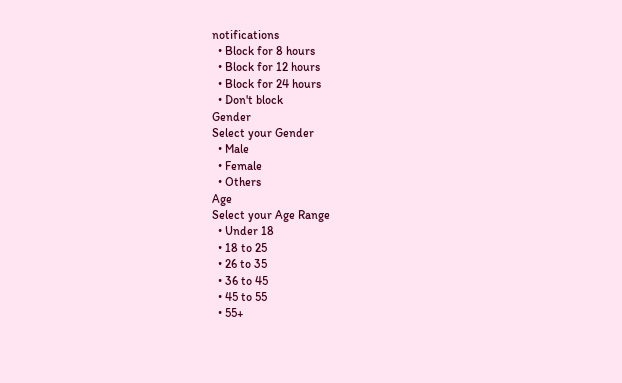notifications
  • Block for 8 hours
  • Block for 12 hours
  • Block for 24 hours
  • Don't block
Gender
Select your Gender
  • Male
  • Female
  • Others
Age
Select your Age Range
  • Under 18
  • 18 to 25
  • 26 to 35
  • 36 to 45
  • 45 to 55
  • 55+